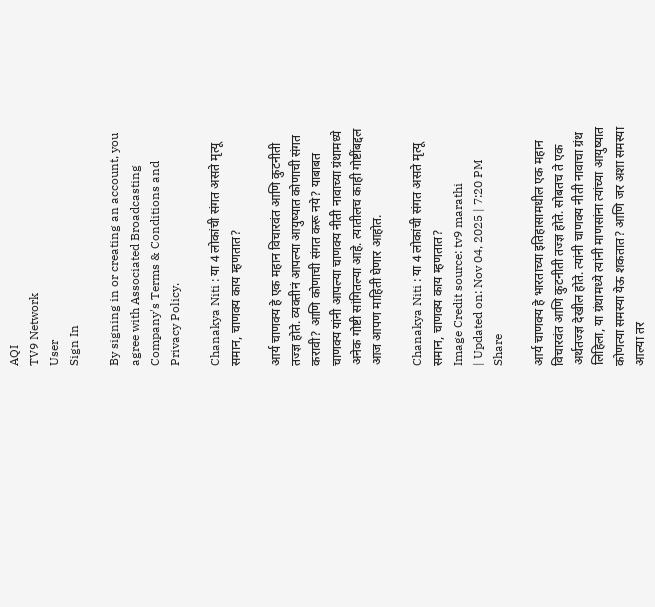AQI
TV9 Network
User
Sign In

By signing in or creating an account, you agree with Associated Broadcasting Company's Terms & Conditions and Privacy Policy.

Chanakya Niti : या 4 लोकांची संगत असते मृत्यू समान, चाणक्य काय म्हणतात?

आर्य चाणक्य हे एक महान विचारवंत आणि कुटनीती तज्ज्ञ होते. व्यक्तीनं आपल्या आयुष्यात कोणाची संगत करावी? आणि कोणाची संगत करू नये? याबाबत चाणक्य यांनी आपल्या चाणक्य नीती नावाच्या ग्रंथामध्ये अनेक गोष्टी सांगितल्या आहे. त्यातीलच काही गोष्टींबद्दल आज आपण माहिती घेणार आहोत.

Chanakya Niti : या 4 लोकांची संगत असते मृत्यू समान, चाणक्य काय म्हणतात?
Image Credit source: tv9 marathi
| Updated on: Nov 04, 2025 | 7:20 PM
Share

आर्य चाणक्य हे भारताच्या इतिहासामधील एक महान विचारवंत आणि कुटनीती तज्ज्ञ होते. सोबतच ते एक अर्थतज्ज्ञ देखील होते. त्यांनी चाणक्य नीती नावाचा ग्रंथ लिहिला, या ग्रंथामध्ये त्यांनी माणसांना त्यांच्या आयुष्यात कोणत्या समस्या येऊ शकतात? आणि जर अशा समस्या आल्या तर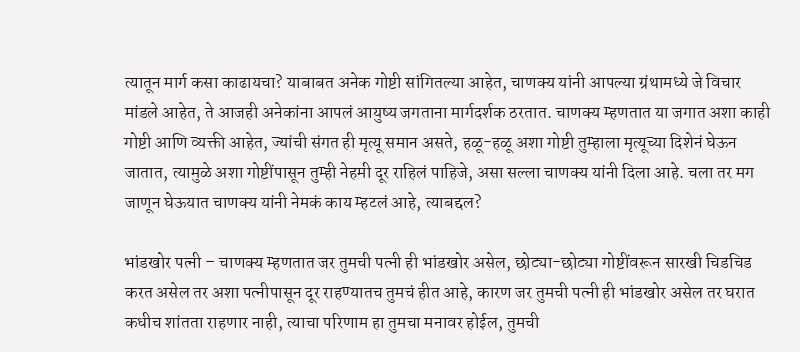त्यातून मार्ग कसा काढायचा? याबाबत अनेक गोष्टी सांगितल्या आहेत, चाणक्य यांनी आपल्या ग्रंथामध्ये जे विचार मांडले आहेत, ते आजही अनेकांना आपलं आयुष्य जगताना मार्गदर्शक ठरतात. चाणक्य म्हणतात या जगात अशा काही गोष्टी आणि व्यक्ती आहेत, ज्यांची संगत ही मृत्यू समान असते, हळू-हळू अशा गोष्टी तुम्हाला मृत्यूच्या दिशेनं घेऊन जातात, त्यामुळे अशा गोष्टींपासून तुम्ही नेहमी दूर राहिलं पाहिजे, असा सल्ला चाणक्य यांनी दिला आहे. चला तर मग जाणून घेऊयात चाणक्य यांनी नेमकं काय म्हटलं आहे, त्याबद्दल?

भांडखोर पत्नी – चाणक्य म्हणतात जर तुमची पत्नी ही भांडखोर असेल, छोट्या-छोट्या गोष्टींवरून सारखी चिडचिड करत असेल तर अशा पत्नीपासून दूर राहण्यातच तुमचं हीत आहे, कारण जर तुमची पत्नी ही भांडखोर असेल तर घरात कधीच शांतता राहणार नाही, त्याचा परिणाम हा तुमचा मनावर होईल, तुमची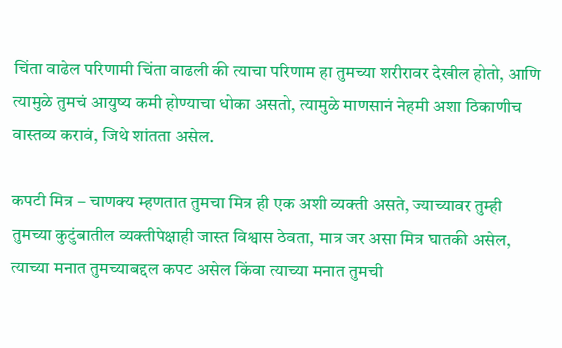चिंता वाढेल परिणामी चिंता वाढली की त्याचा परिणाम हा तुमच्या शरीरावर देखील होतो, आणि त्यामुळे तुमचं आयुष्य कमी होण्याचा धोका असतो, त्यामुळे माणसानं नेहमी अशा ठिकाणीच वास्तव्य करावं, जिथे शांतता असेल.

कपटी मित्र – चाणक्य म्हणतात तुमचा मित्र ही एक अशी व्यक्ती असते, ज्याच्यावर तुम्ही तुमच्या कुटुंबातील व्यक्तीपेक्षाही जास्त विश्वास ठेवता, मात्र जर असा मित्र घातकी असेल, त्याच्या मनात तुमच्याबद्दल कपट असेल किंवा त्याच्या मनात तुमची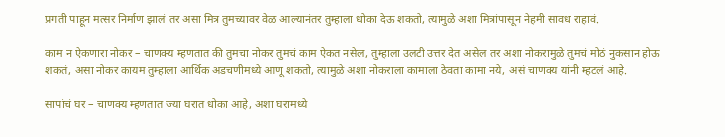प्रगती पाहून मत्सर निर्माण झालं तर असा मित्र तुमच्यावर वेळ आल्यानंतर तुम्हाला धोका देऊ शकतो, त्यामुळे अशा मित्रांपासून नेहमी सावध राहावं.

काम न ऐकणारा नोकर – चाणक्य म्हणतात की तुमचा नोकर तुमचं काम ऐकत नसेल, तुम्हाला उलटी उत्तर देत असेल तर अशा नोकरामुळे तुमचं मोठं नुकसान होऊ शकतं, असा नोकर कायम तुम्हाला आर्थिक अडचणीमध्ये आणू शकतो, त्यामुळे अशा नोकराला कामाला ठेवता कामा नये, असं चाणक्य यांनी म्हटलं आहे.

सापांचं घर – चाणक्य म्हणतात ज्या घरात धोका आहे, अशा घरामध्ये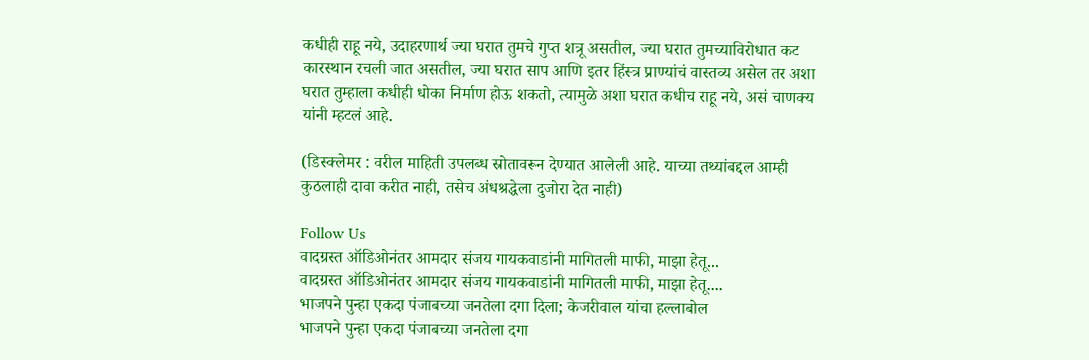कधीही राहू नये, उदाहरणार्थ ज्या घरात तुमचे गुप्त शत्रू असतील, ज्या घरात तुमच्याविरोधात कट कारस्थान रचली जात असतील, ज्या घरात साप आणि इतर हिंस्त्र प्राण्यांचं वास्तव्य असेल तर अशा घरात तुम्हाला कधीही धोका निर्माण होऊ शकतो, त्यामुळे अशा घरात कधीच राहू नये, असं चाणक्य यांनी म्हटलं आहे.

(डिस्क्लेमर : वरील माहिती उपलब्ध स्रोतावरून देण्यात आलेली आहे. याच्या तथ्यांबद्दल आम्ही कुठलाही दावा करीत नाही, तसेच अंधश्रद्धेला दुजोरा देत नाही)

Follow Us
वादग्रस्त ऑडिओनंतर आमदार संजय गायकवाडांनी मागितली माफी, माझा हेतू...
वादग्रस्त ऑडिओनंतर आमदार संजय गायकवाडांनी मागितली माफी, माझा हेतू....
भाजपने पुन्हा एकदा पंजाबच्या जनतेला दगा दिला; केजरीवाल यांचा हल्लाबोल
भाजपने पुन्हा एकदा पंजाबच्या जनतेला दगा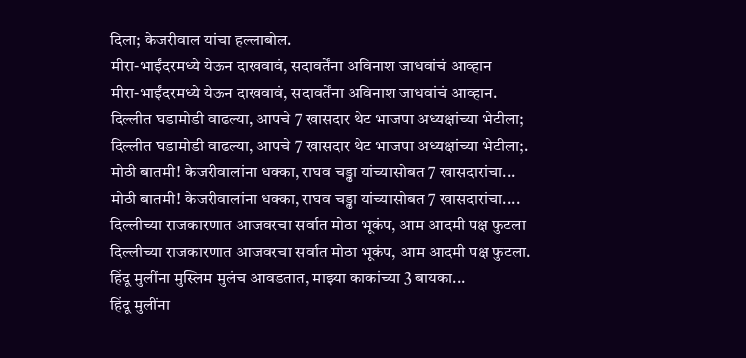दिला; केजरीवाल यांचा हल्लाबोल.
मीरा-भाईंदरमध्ये येऊन दाखवावं, सदावर्तेंना अविनाश जाधवांचं आव्हान
मीरा-भाईंदरमध्ये येऊन दाखवावं, सदावर्तेंना अविनाश जाधवांचं आव्हान.
दिल्लीत घडामोडी वाढल्या, आपचे 7 खासदार थेट भाजपा अध्यक्षांच्या भेटीला;
दिल्लीत घडामोडी वाढल्या, आपचे 7 खासदार थेट भाजपा अध्यक्षांच्या भेटीला;.
मोठी बातमी! केजरीवालांना धक्का, राघव चड्ढा यांच्यासोबत 7 खासदारांचा...
मोठी बातमी! केजरीवालांना धक्का, राघव चड्ढा यांच्यासोबत 7 खासदारांचा....
दिल्लीच्या राजकारणात आजवरचा सर्वात मोठा भूकंप, आम आदमी पक्ष फुटला
दिल्लीच्या राजकारणात आजवरचा सर्वात मोठा भूकंप, आम आदमी पक्ष फुटला.
हिंदू मुलींना मुस्लिम मुलंच आवडतात, माझ्या काकांच्या 3 बायका...
हिंदू मुलींना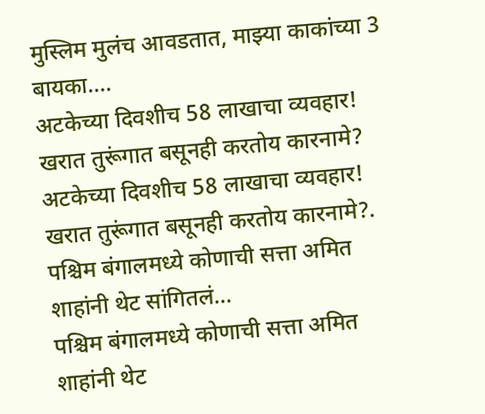मुस्लिम मुलंच आवडतात, माझ्या काकांच्या 3 बायका....
अटकेच्या दिवशीच 58 लाखाचा व्यवहार! खरात तुरूंगात बसूनही करतोय कारनामे?
अटकेच्या दिवशीच 58 लाखाचा व्यवहार! खरात तुरूंगात बसूनही करतोय कारनामे?.
पश्चिम बंगालमध्ये कोणाची सत्ता अमित शाहांनी थेट सांगितलं...
पश्चिम बंगालमध्ये कोणाची सत्ता अमित शाहांनी थेट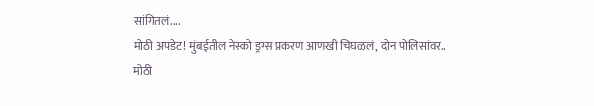सांगितलं....
मोठी अपडेट! मुंबईतील नेस्को ड्रग्स प्रकरण आणखी चिघळलं, दोन पोलिसांवर..
मोठी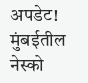अपडेट! मुंबईतील नेस्को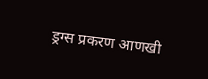ड्रग्स प्रकरण आणखी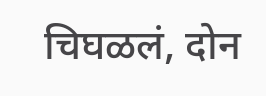चिघळलं, दोन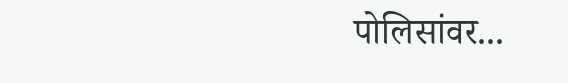पोलिसांवर...